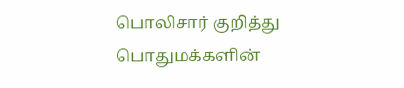பொலிசார் குறித்து பொதுமக்களின்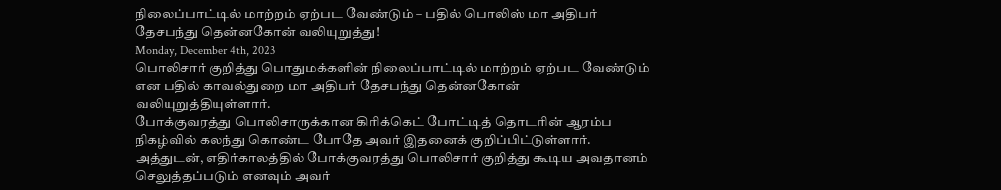நிலைப்பாட்டில் மாற்றம் ஏற்பட வேண்டும் – பதில் பொலிஸ் மா அதிபர் தேசபந்து தென்னகோன் வலியுறுத்து!
Monday, December 4th, 2023
பொலிசார் குறித்து பொதுமக்களின் நிலைப்பாட்டில் மாற்றம் ஏற்பட வேண்டும் என பதில் காவல்துறை மா அதிபர் தேசபந்து தென்னகோன் வலியுறுத்தியுள்ளார்.
போக்குவரத்து பொலிசாருக்கான கிரிக்கெட் போட்டித் தொடரின் ஆரம்ப நிகழ்வில் கலந்து கொண்ட போதே அவர் இதனைக் குறிப்பிட்டுள்ளார்.
அத்துடன், எதிர்காலத்தில் போக்குவரத்து பொலிசார் குறித்து கூடிய அவதானம் செலுத்தப்படும் எனவும் அவர்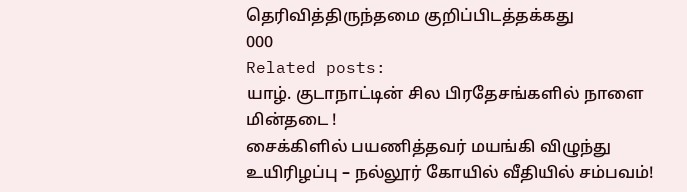தெரிவித்திருந்தமை குறிப்பிடத்தக்கது
000
Related posts:
யாழ். குடாநாட்டின் சில பிரதேசங்களில் நாளை மின்தடை !
சைக்கிளில் பயணித்தவர் மயங்கி விழுந்து உயிரிழப்பு – நல்லூர் கோயில் வீதியில் சம்பவம்!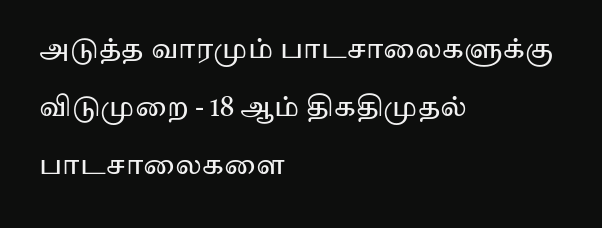அடுத்த வாரமும் பாடசாலைகளுக்கு விடுமுறை - 18 ஆம் திகதிமுதல் பாடசாலைகளை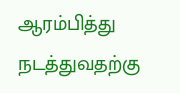ஆரம்பித்து நடத்துவதற்கு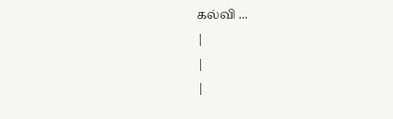கல்வி ...
|
|
|